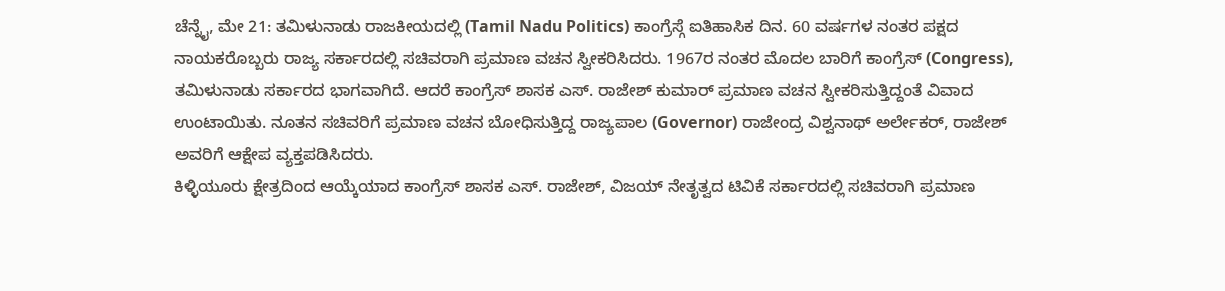ಚೆನ್ನೈ, ಮೇ 21: ತಮಿಳುನಾಡು ರಾಜಕೀಯದಲ್ಲಿ (Tamil Nadu Politics) ಕಾಂಗ್ರೆಸ್ಗೆ ಐತಿಹಾಸಿಕ ದಿನ. 60 ವರ್ಷಗಳ ನಂತರ ಪಕ್ಷದ ನಾಯಕರೊಬ್ಬರು ರಾಜ್ಯ ಸರ್ಕಾರದಲ್ಲಿ ಸಚಿವರಾಗಿ ಪ್ರಮಾಣ ವಚನ ಸ್ವೀಕರಿಸಿದರು. 1967ರ ನಂತರ ಮೊದಲ ಬಾರಿಗೆ ಕಾಂಗ್ರೆಸ್ (Congress), ತಮಿಳುನಾಡು ಸರ್ಕಾರದ ಭಾಗವಾಗಿದೆ. ಆದರೆ ಕಾಂಗ್ರೆಸ್ ಶಾಸಕ ಎಸ್. ರಾಜೇಶ್ ಕುಮಾರ್ ಪ್ರಮಾಣ ವಚನ ಸ್ವೀಕರಿಸುತ್ತಿದ್ದಂತೆ ವಿವಾದ ಉಂಟಾಯಿತು. ನೂತನ ಸಚಿವರಿಗೆ ಪ್ರಮಾಣ ವಚನ ಬೋಧಿಸುತ್ತಿದ್ದ ರಾಜ್ಯಪಾಲ (Governor) ರಾಜೇಂದ್ರ ವಿಶ್ವನಾಥ್ ಅರ್ಲೇಕರ್, ರಾಜೇಶ್ ಅವರಿಗೆ ಆಕ್ಷೇಪ ವ್ಯಕ್ತಪಡಿಸಿದರು.
ಕಿಳ್ಳಿಯೂರು ಕ್ಷೇತ್ರದಿಂದ ಆಯ್ಕೆಯಾದ ಕಾಂಗ್ರೆಸ್ ಶಾಸಕ ಎಸ್. ರಾಜೇಶ್, ವಿಜಯ್ ನೇತೃತ್ವದ ಟಿವಿಕೆ ಸರ್ಕಾರದಲ್ಲಿ ಸಚಿವರಾಗಿ ಪ್ರಮಾಣ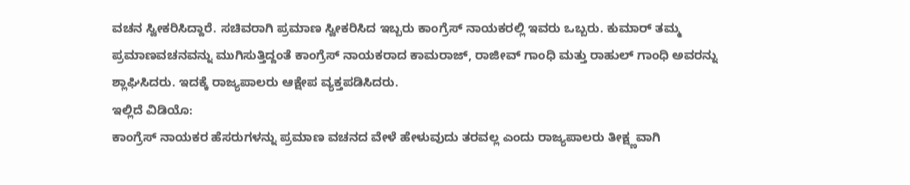ವಚನ ಸ್ವೀಕರಿಸಿದ್ದಾರೆ. ಸಚಿವರಾಗಿ ಪ್ರಮಾಣ ಸ್ವೀಕರಿಸಿದ ಇಬ್ಬರು ಕಾಂಗ್ರೆಸ್ ನಾಯಕರಲ್ಲಿ ಇವರು ಒಬ್ಬರು. ಕುಮಾರ್ ತಮ್ಮ ಪ್ರಮಾಣವಚನವನ್ನು ಮುಗಿಸುತ್ತಿದ್ದಂತೆ ಕಾಂಗ್ರೆಸ್ ನಾಯಕರಾದ ಕಾಮರಾಜ್, ರಾಜೀವ್ ಗಾಂಧಿ ಮತ್ತು ರಾಹುಲ್ ಗಾಂಧಿ ಅವರನ್ನು ಶ್ಲಾಘಿಸಿದರು. ಇದಕ್ಕೆ ರಾಜ್ಯಪಾಲರು ಆಕ್ಷೇಪ ವ್ಯಕ್ತಪಡಿಸಿದರು.
ಇಲ್ಲಿದೆ ವಿಡಿಯೊ:
ಕಾಂಗ್ರೆಸ್ ನಾಯಕರ ಹೆಸರುಗಳನ್ನು ಪ್ರಮಾಣ ವಚನದ ವೇಳೆ ಹೇಳುವುದು ತರವಲ್ಲ ಎಂದು ರಾಜ್ಯಪಾಲರು ತೀಕ್ಷ್ಣವಾಗಿ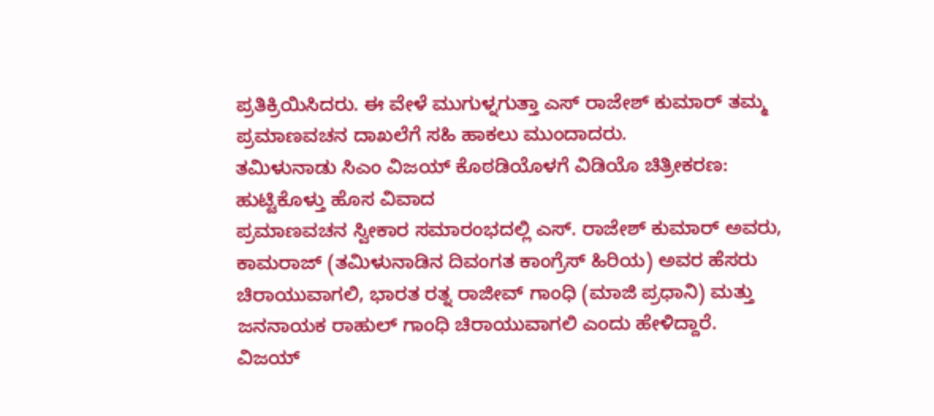ಪ್ರತಿಕ್ರಿಯಿಸಿದರು. ಈ ವೇಳೆ ಮುಗುಳ್ನಗುತ್ತಾ ಎಸ್ ರಾಜೇಶ್ ಕುಮಾರ್ ತಮ್ಮ ಪ್ರಮಾಣವಚನ ದಾಖಲೆಗೆ ಸಹಿ ಹಾಕಲು ಮುಂದಾದರು.
ತಮಿಳುನಾಡು ಸಿಎಂ ವಿಜಯ್ ಕೊಠಡಿಯೊಳಗೆ ವಿಡಿಯೊ ಚಿತ್ರೀಕರಣ: ಹುಟ್ಟಿಕೊಳ್ತು ಹೊಸ ವಿವಾದ
ಪ್ರಮಾಣವಚನ ಸ್ವೀಕಾರ ಸಮಾರಂಭದಲ್ಲಿ ಎಸ್. ರಾಜೇಶ್ ಕುಮಾರ್ ಅವರು, ಕಾಮರಾಜ್ (ತಮಿಳುನಾಡಿನ ದಿವಂಗತ ಕಾಂಗ್ರೆಸ್ ಹಿರಿಯ) ಅವರ ಹೆಸರು ಚಿರಾಯುವಾಗಲಿ, ಭಾರತ ರತ್ನ ರಾಜೀವ್ ಗಾಂಧಿ (ಮಾಜಿ ಪ್ರಧಾನಿ) ಮತ್ತು ಜನನಾಯಕ ರಾಹುಲ್ ಗಾಂಧಿ ಚಿರಾಯುವಾಗಲಿ ಎಂದು ಹೇಳಿದ್ದಾರೆ.
ವಿಜಯ್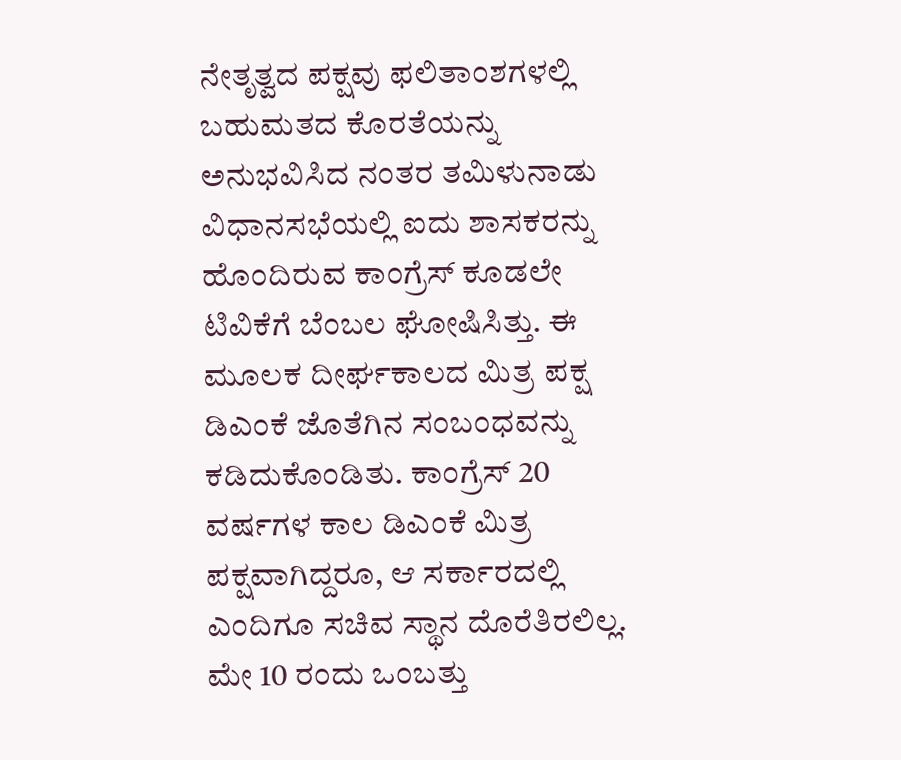ನೇತೃತ್ವದ ಪಕ್ಷವು ಫಲಿತಾಂಶಗಳಲ್ಲಿ ಬಹುಮತದ ಕೊರತೆಯನ್ನು ಅನುಭವಿಸಿದ ನಂತರ ತಮಿಳುನಾಡು ವಿಧಾನಸಭೆಯಲ್ಲಿ ಐದು ಶಾಸಕರನ್ನು ಹೊಂದಿರುವ ಕಾಂಗ್ರೆಸ್ ಕೂಡಲೇ ಟಿವಿಕೆಗೆ ಬೆಂಬಲ ಘೋಷಿಸಿತ್ತು. ಈ ಮೂಲಕ ದೀರ್ಘಕಾಲದ ಮಿತ್ರ ಪಕ್ಷ ಡಿಎಂಕೆ ಜೊತೆಗಿನ ಸಂಬಂಧವನ್ನು ಕಡಿದುಕೊಂಡಿತು. ಕಾಂಗ್ರೆಸ್ 20 ವರ್ಷಗಳ ಕಾಲ ಡಿಎಂಕೆ ಮಿತ್ರ ಪಕ್ಷವಾಗಿದ್ದರೂ, ಆ ಸರ್ಕಾರದಲ್ಲಿ ಎಂದಿಗೂ ಸಚಿವ ಸ್ಥಾನ ದೊರೆತಿರಲಿಲ್ಲ.
ಮೇ 10 ರಂದು ಒಂಬತ್ತು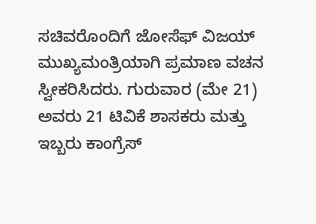ಸಚಿವರೊಂದಿಗೆ ಜೋಸೆಫ್ ವಿಜಯ್ ಮುಖ್ಯಮಂತ್ರಿಯಾಗಿ ಪ್ರಮಾಣ ವಚನ ಸ್ವೀಕರಿಸಿದರು. ಗುರುವಾರ (ಮೇ 21) ಅವರು 21 ಟಿವಿಕೆ ಶಾಸಕರು ಮತ್ತು ಇಬ್ಬರು ಕಾಂಗ್ರೆಸ್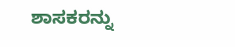ಶಾಸಕರನ್ನು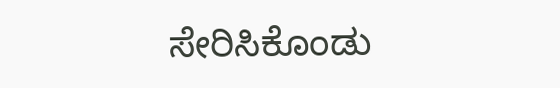ಸೇರಿಸಿಕೊಂಡು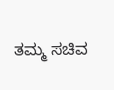ತಮ್ಮ ಸಚಿವ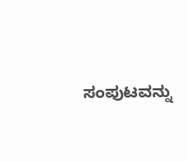ಸಂಪುಟವನ್ನು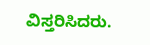ವಿಸ್ತರಿಸಿದರು.